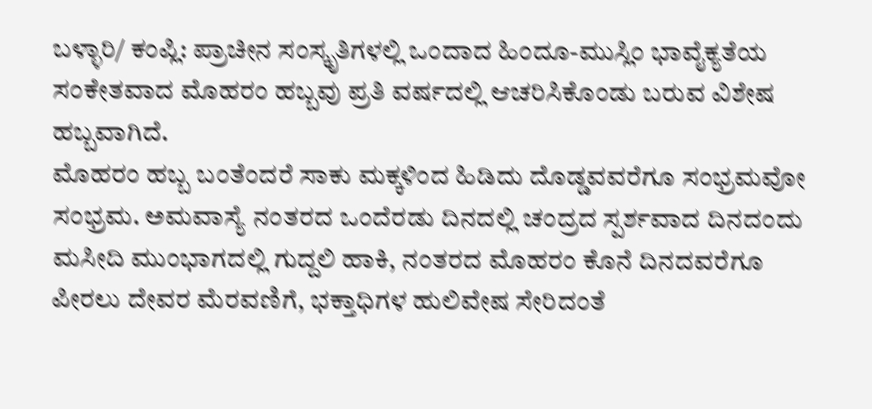ಬಳ್ಳಾರಿ/ ಕಂಪ್ಲಿ: ಪ್ರಾಚೀನ ಸಂಸ್ಕೃತಿಗಳಲ್ಲಿ ಒಂದಾದ ಹಿಂದೂ-ಮುಸ್ಲಿಂ ಭಾವೈಕ್ಯತೆಯ ಸಂಕೇತವಾದ ಮೊಹರಂ ಹಬ್ಬವು ಪ್ರತಿ ವರ್ಷದಲ್ಲಿ ಆಚರಿಸಿಕೊಂಡು ಬರುವ ವಿಶೇಷ ಹಬ್ಬವಾಗಿದೆ.
ಮೊಹರಂ ಹಬ್ಬ ಬಂತೆಂದರೆ ಸಾಕು ಮಕ್ಕಳಿಂದ ಹಿಡಿದು ದೊಡ್ಡವವರೆಗೂ ಸಂಭ್ರಮವೋ ಸಂಭ್ರಮ. ಅಮವಾಸ್ಯೆ ನಂತರದ ಒಂದೆರಡು ದಿನದಲ್ಲಿ ಚಂದ್ರದ ಸ್ಪರ್ಶವಾದ ದಿನದಂದು ಮಸೀದಿ ಮುಂಭಾಗದಲ್ಲಿ ಗುದ್ದಲಿ ಹಾಕಿ, ನಂತರದ ಮೊಹರಂ ಕೊನೆ ದಿನದವರೆಗೂ ಪೀರಲು ದೇವರ ಮೆರವಣಿಗೆ, ಭಕ್ತಾಧಿಗಳ ಹುಲಿವೇಷ ಸೇರಿದಂತೆ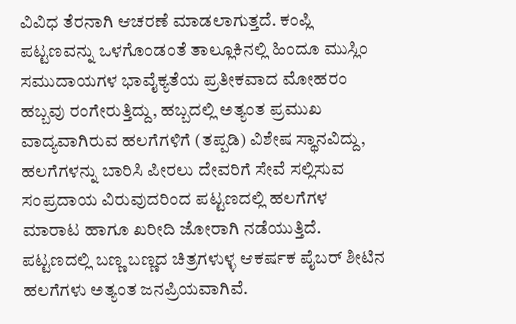ವಿವಿಧ ತೆರನಾಗಿ ಆಚರಣೆ ಮಾಡಲಾಗುತ್ತದೆ. ಕಂಪ್ಲಿ ಪಟ್ಟಣವನ್ನು ಒಳಗೊಂಡಂತೆ ತಾಲ್ಲೂಕಿನಲ್ಲಿ ಹಿಂದೂ ಮುಸ್ಲಿಂ ಸಮುದಾಯಗಳ ಭಾವೈಕ್ಯತೆಯ ಪ್ರತೀಕವಾದ ಮೋಹರಂ ಹಬ್ಬವು ರಂಗೇರುತ್ತಿದ್ದು, ಹಬ್ಬದಲ್ಲಿ ಅತ್ಯಂತ ಪ್ರಮುಖ ವಾದ್ಯವಾಗಿರುವ ಹಲಗೆಗಳಿಗೆ (ತಪ್ಪಡಿ) ವಿಶೇಷ ಸ್ಥಾನವಿದ್ದು, ಹಲಗೆಗಳನ್ನು ಬಾರಿಸಿ ಪೀರಲು ದೇವರಿಗೆ ಸೇವೆ ಸಲ್ಲಿಸುವ ಸಂಪ್ರದಾಯ ವಿರುವುದರಿಂದ ಪಟ್ಟಣದಲ್ಲಿ ಹಲಗೆಗಳ ಮಾರಾಟ ಹಾಗೂ ಖರೀದಿ ಜೋರಾಗಿ ನಡೆಯುತ್ತಿದೆ.
ಪಟ್ಟಣದಲ್ಲಿ ಬಣ್ಣ ಬಣ್ಣದ ಚಿತ್ರಗಳುಳ್ಳ ಆಕರ್ಷಕ ಪೈಬರ್ ಶೀಟಿನ ಹಲಗೆಗಳು ಅತ್ಯಂತ ಜನಪ್ರಿಯವಾಗಿವೆ.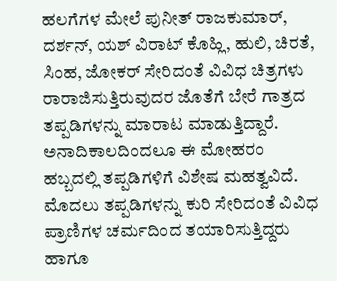ಹಲಗೆಗಳ ಮೇಲೆ ಪುನೀತ್ ರಾಜಕುಮಾರ್, ದರ್ಶನ್, ಯಶ್ ವಿರಾಟ್ ಕೊಹ್ಲಿ, ಹುಲಿ, ಚಿರತೆ, ಸಿಂಹ, ಜೋಕರ್ ಸೇರಿದಂತೆ ವಿವಿಧ ಚಿತ್ರಗಳು ರಾರಾಜಿಸುತ್ತಿರುವುದರ ಜೊತೆಗೆ ಬೇರೆ ಗಾತ್ರದ ತಪ್ಪಡಿಗಳನ್ನು ಮಾರಾಟ ಮಾಡುತ್ತಿದ್ದಾರೆ.
ಅನಾದಿಕಾಲದಿಂದಲೂ ಈ ಮೋಹರಂ ಹಬ್ಬದಲ್ಲಿ ತಪ್ಪಡಿಗಳಿಗೆ ವಿಶೇಷ ಮಹತ್ವವಿದೆ. ಮೊದಲು ತಪ್ಪಡಿಗಳನ್ನು ಕುರಿ ಸೇರಿದಂತೆ ವಿವಿಧ ಪ್ರಾಣಿಗಳ ಚರ್ಮದಿಂದ ತಯಾರಿಸುತ್ತಿದ್ದರು ಹಾಗೂ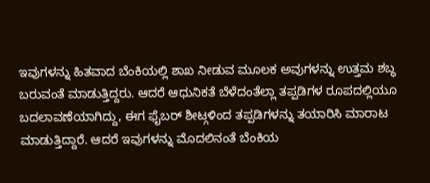ಇವುಗಳನ್ನು ಹಿತವಾದ ಬೆಂಕಿಯಲ್ಲಿ ಶಾಖ ನೀಡುವ ಮೂಲಕ ಅವುಗಳನ್ನು ಉತ್ತಮ ಶಬ್ಧ ಬರುವಂತೆ ಮಾಡುತ್ತಿದ್ದರು. ಆದರೆ ಆಧುನಿಕತೆ ಬೆಳೆದಂತೆಲ್ಲಾ ತಪ್ಪಡಿಗಳ ರೂಪದಲ್ಲಿಯೂ ಬದಲಾವಣೆಯಾಗಿದ್ದು, ಈಗ ಫೈಬರ್ ಶೀಟ್ಗಳಿಂದ ತಪ್ಪಡಿಗಳನ್ನು ತಯಾರಿಸಿ ಮಾರಾಟ ಮಾಡುತ್ತಿದ್ದಾರೆ. ಆದರೆ ಇವುಗಳನ್ನು ಮೊದಲಿನಂತೆ ಬೆಂಕಿಯ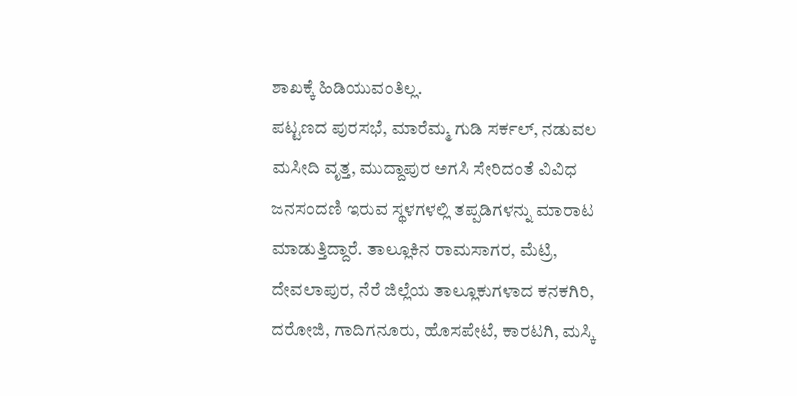ಶಾಖಕ್ಕೆ ಹಿಡಿಯುವಂತಿಲ್ಲ.
ಪಟ್ಟಣದ ಪುರಸಭೆ, ಮಾರೆಮ್ಮ ಗುಡಿ ಸರ್ಕಲ್, ನಡುವಲ ಮಸೀದಿ ವೃತ್ತ, ಮುದ್ದಾಪುರ ಅಗಸಿ ಸೇರಿದಂತೆ ವಿವಿಧ ಜನಸಂದಣಿ ಇರುವ ಸ್ಥಳಗಳಲ್ಲಿ ತಪ್ಪಡಿಗಳನ್ನು ಮಾರಾಟ ಮಾಡುತ್ತಿದ್ದಾರೆ. ತಾಲ್ಲೂಕಿನ ರಾಮಸಾಗರ, ಮೆಟ್ರಿ, ದೇವಲಾಪುರ, ನೆರೆ ಜಿಲ್ಲೆಯ ತಾಲ್ಲೂಕುಗಳಾದ ಕನಕಗಿರಿ, ದರೋಜಿ, ಗಾದಿಗನೂರು, ಹೊಸಪೇಟೆ, ಕಾರಟಗಿ, ಮಸ್ಕಿ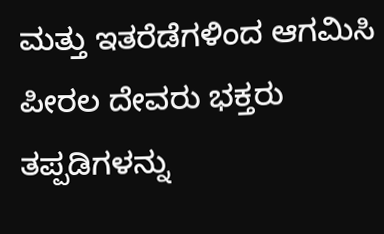ಮತ್ತು ಇತರೆಡೆಗಳಿಂದ ಆಗಮಿಸಿ ಪೀರಲ ದೇವರು ಭಕ್ತರು ತಪ್ಪಡಿಗಳನ್ನು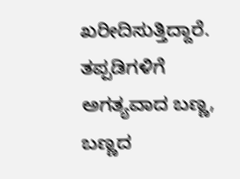ಖರೀದಿಸುತ್ತಿದ್ದಾರೆ.
ತಪ್ಪಡಿಗಳಿಗೆ ಅಗತ್ಯವಾದ ಬಣ್ಣ, ಬಣ್ಣದ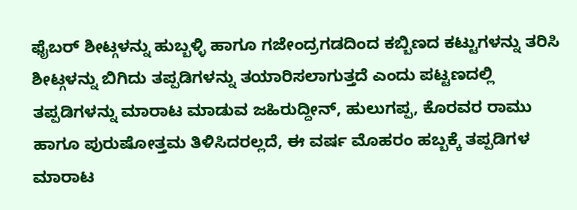ಫೈಬರ್ ಶೀಟ್ಗಳನ್ನು ಹುಬ್ಬಳ್ಳಿ ಹಾಗೂ ಗಜೇಂದ್ರಗಡದಿಂದ ಕಬ್ಬಿಣದ ಕಟ್ಟುಗಳನ್ನು ತರಿಸಿ ಶೀಟ್ಗಳನ್ನು ಬಿಗಿದು ತಪ್ಪಡಿಗಳನ್ನು ತಯಾರಿಸಲಾಗುತ್ತದೆ ಎಂದು ಪಟ್ಟಣದಲ್ಲಿ ತಪ್ಪಡಿಗಳನ್ನು ಮಾರಾಟ ಮಾಡುವ ಜಹಿರುದ್ದೀನ್, ಹುಲುಗಪ್ಪ, ಕೊರವರ ರಾಮು ಹಾಗೂ ಪುರುಷೋತ್ತಮ ತಿಳಿಸಿದರಲ್ಲದೆ, ಈ ವರ್ಷ ಮೊಹರಂ ಹಬ್ಬಕ್ಕೆ ತಪ್ಪಡಿಗಳ ಮಾರಾಟ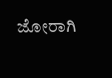ಜೋರಾಗಿ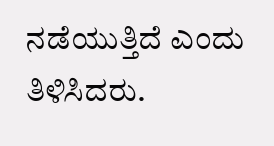ನಡೆಯುತ್ತಿದೆ ಎಂದು ತಿಳಿಸಿದರು.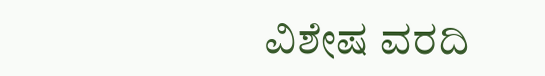ವಿಶೇಷ ವರದಿ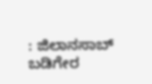: ಜಿಲಾನಸಾಬ್ ಬಡಿಗೇರ